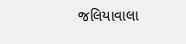જલિયાવાલા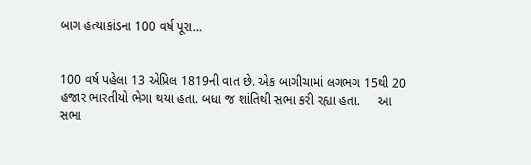બાગ હત્યાકાંડના 100 વર્ષ પૂરા…


100 વર્ષ પહેલા 13 એપ્રિલ 1819ની વાત છે. એક બાગીચામાં લગભગ 15થી 20 હજાર ભારતીયો ભેગા થયા હતા. બધા જ શાંતિથી સભા કરી રહ્યા હતા.     આ સભા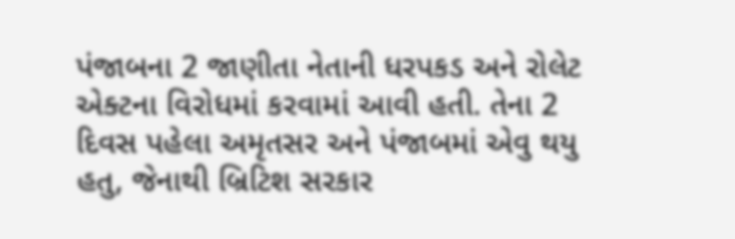પંજાબના 2 જાણીતા નેતાની ધરપકડ અને રોલેટ એક્ટના વિરોધમાં કરવામાં આવી હતી. તેના 2 દિવસ પહેલા અમૃતસર અને પંજાબમાં એવુ થયુ હતુ, જેનાથી બ્રિટિશ સરકાર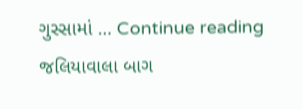ગુસ્સામાં … Continue reading જલિયાવાલા બાગ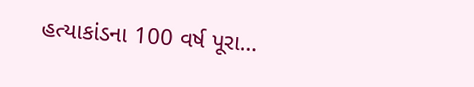હત્યાકાંડના 100 વર્ષ પૂરા…